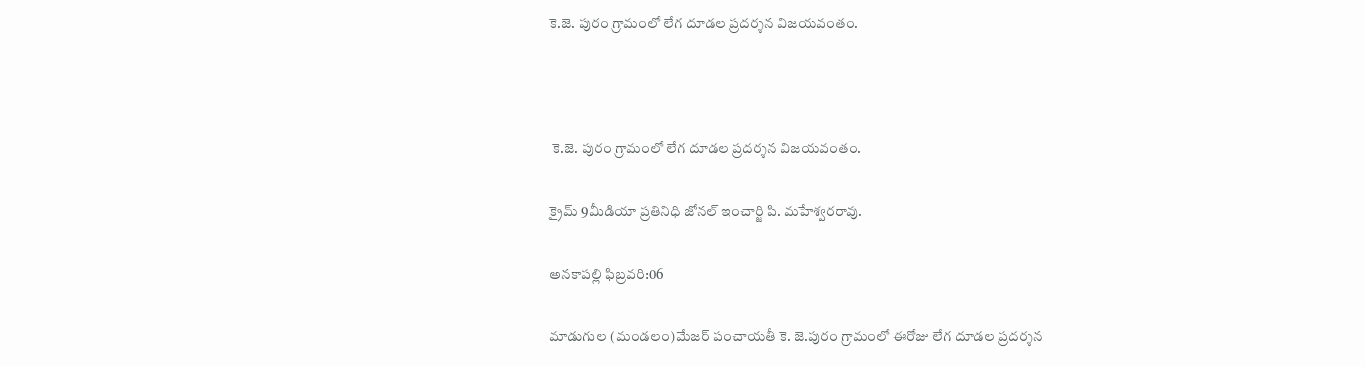కె.జె. పురం గ్రామంలో లేగ దూడల ప్రదర్శన విజయవంతం.



 కె.జె. పురం గ్రామంలో లేగ దూడల ప్రదర్శన విజయవంతం.

క్రైమ్ 9మీడియా ప్రతినిధి జోనల్ ఇంచార్జి పి. మహేశ్వరరావు.

అనకాపల్లి ఫిబ్రవరి:06

మాడుగుల (మండలం)మేజర్ పంచాయతీ కె. జె.పురం గ్రామంలో ఈరోజు లేగ దూడల ప్రదర్శన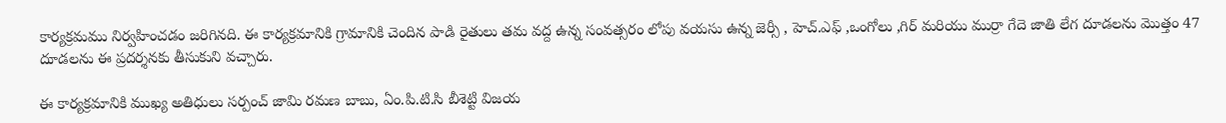కార్యక్రమము నిర్వహించడం జరిగినది. ఈ కార్యక్రమానికి గ్రామానికి చెందిన పాడి రైతులు తమ వద్ద ఉన్న సంవత్సరం లోపు వయసు ఉన్న జెర్సీ , హెచ్.ఎఫ్ ,ఒంగోలు ,గిర్ మరియు ముర్రా గేదె జాతి లేగ దూడలను మొత్తం 47 దూడలను ఈ ప్రదర్శనకు తీసుకుని వచ్చారు.

ఈ కార్యక్రమానికి ముఖ్య అతిధులు సర్పంచ్ జామి రమణ బాబు, ఏం.పి.టి.సి బీశెట్టి విజయ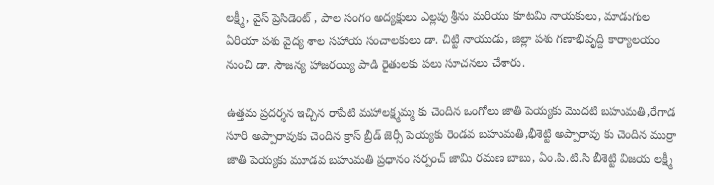లక్ష్మీ, వైస్ ప్రెసిడెంట్ , పాల సంగం అద్యక్షులు ఎల్లపు శ్రీను మరియు కూటమి నాయకులు, మాడుగుల ఏరియా పశు వైద్య శాల సహాయ సంచాలకులు డా. చిట్టి నాయుడు, జిల్లా పశు గణాభివృద్ది కార్యాలయం నుంచి డా. సౌజన్య హాజరయ్యి పాడి రైతులకు పలు సూచనలు చేశారు.

ఉత్తమ ప్రదర్శన ఇచ్చిన రాపేటి మహాలక్ష్మమ్మ కు చెందిన ఒంగోలు జాతి పెయ్యకు మొదటి బహుమతి,రేగాడ సూరి అప్పారావుకు చెందిన క్రాస్ బ్రీడ్ జెర్సీ పెయ్యకు రెండవ బహుమతి,భీశెట్టి అప్పారావు కు చెందిన ముర్రా జాతి పెయ్యకు మూడవ బహుమతి ప్రధానం సర్పంచ్ జామి రమణ బాబు, ఏం.పి.టి.సి బీశెట్టి విజయ లక్ష్మీ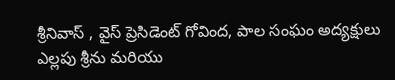శ్రీనివాస్ , వైస్ ప్రెసిడెంట్ గోవింద, పాల సంఘం అద్యక్షులు ఎల్లపు శ్రీను మరియు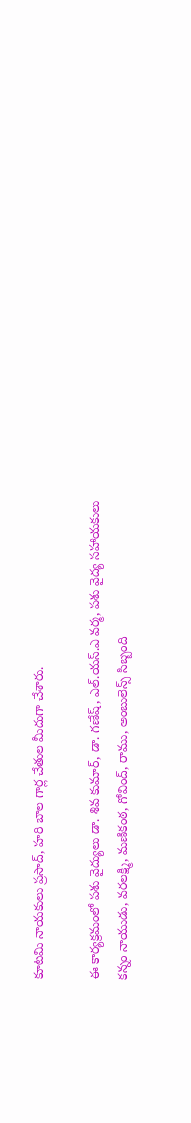కూటమి నాయకులు ప్రసాద్, హరి బాల గార్ల చేతుల మీదుగా చేశారు.

ఈ కార్యక్రమంలో పశు వైద్యులు డా. శివ కుమార్, డా. గణేష్, ఎల్.యస్.ఎ వర్మ, పశు వైద్య సహాయకులు కన్నం నాయుడు, వరలక్ష్మి, మణికంఠ, గోవింద్, రాము, అంబులెన్స్ సిబ్బంది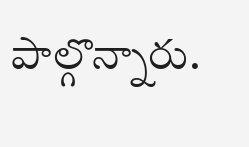పాల్గొన్నారు.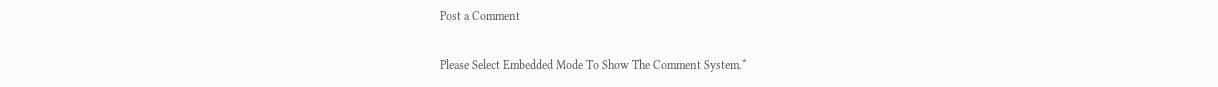Post a Comment

Please Select Embedded Mode To Show The Comment System.*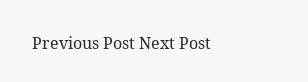Previous Post Next Post